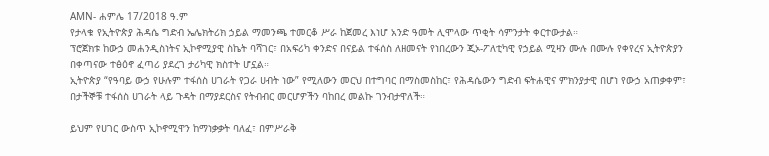AMN- ሐምሌ 17/2018 ዓ.ም
የታላቁ የኢትዮጵያ ሕዳሴ ግድብ ኤሌክትሪክ ኃይል ማመንጫ ተመርቆ ሥራ ከጀመረ እነሆ አንድ ዓመት ሊሞላው ጥቂት ሳምንታት ቀርተውታል።
ፕሮጀክቱ ከውኃ መሐንዲስነትና ኢኮኖሚያዊ ስኬት ባሻገር፣ በአፍሪካ ቀንድና በናይል ተፋሰስ ለዘመናት የነበረውን ጂኦ-ፖለቲካዊ የኃይል ሚዛን ሙሉ በሙሉ የቀየረና ኢትዮጵያን በቀጣናው ተፅዕኖ ፈጣሪ ያደረገ ታሪካዊ ክስተት ሆኗል።
ኢትዮጵያ “የዓባይ ውኃ የሁሉም ተፋሰስ ሀገራት የጋራ ሀብት ነው” የሚለውን መርህ በተግባር በማስመስከር፣ የሕዳሴውን ግድብ ፍትሐዊና ምክንያታዊ በሆነ የውኃ አጠቃቀም፣ በታችኞቹ ተፋሰስ ሀገራት ላይ ጉዳት በማያደርስና የትብብር መርሆዎችን ባከበረ መልኩ ገንብታዋለች።

ይህም የሀገር ውስጥ ኢኮኖሚዋን ከማነቃቃት ባለፈ፣ በምሥራቅ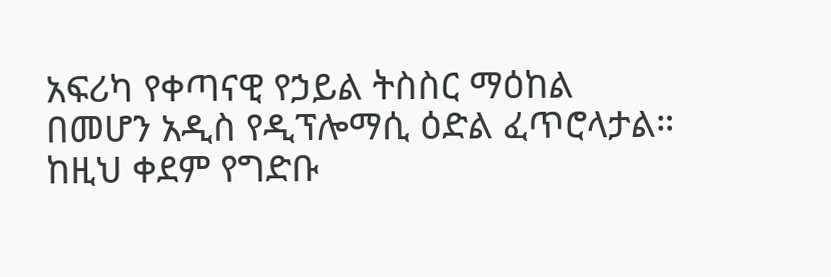አፍሪካ የቀጣናዊ የኃይል ትስስር ማዕከል በመሆን አዲስ የዲፕሎማሲ ዕድል ፈጥሮላታል።
ከዚህ ቀደም የግድቡ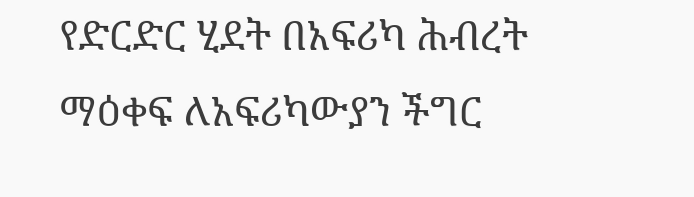የድርድር ሂደት በአፍሪካ ሕብረት ማዕቀፍ ለአፍሪካውያን ችግር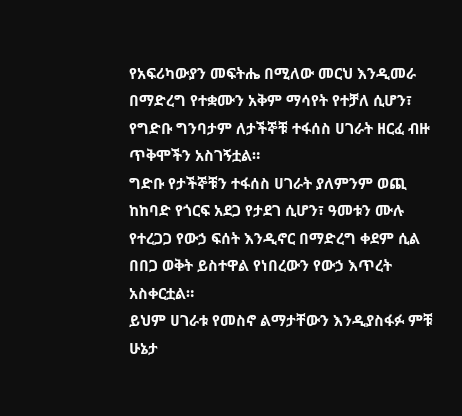የአፍሪካውያን መፍትሔ በሚለው መርህ እንዲመራ በማድረግ የተቋሙን አቅም ማሳየት የተቻለ ሲሆን፣ የግድቡ ግንባታም ለታችኞቹ ተፋሰስ ሀገራት ዘርፈ ብዙ ጥቅሞችን አስገኝቷል።
ግድቡ የታችኞቹን ተፋሰስ ሀገራት ያለምንም ወጪ ከከባድ የጎርፍ አደጋ የታደገ ሲሆን፣ ዓመቱን ሙሉ የተረጋጋ የውኃ ፍሰት እንዲኖር በማድረግ ቀደም ሲል በበጋ ወቅት ይስተዋል የነበረውን የውኃ እጥረት አስቀርቷል።
ይህም ሀገራቱ የመስኖ ልማታቸውን እንዲያስፋፉ ምቹ ሁኔታ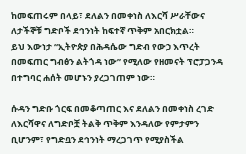ከመፍጠሩም በላይ፣ ደለልን በመቀነስ ለእርሻ ሥራቸውና ለታችኞቹ ግድቦች ደኅንነት ከፍተኛ ጥቅም አበርክቷል።
ይህ እውነታ “ኢትዮጵያ በሕዳሴው ግድብ የውኃ እጥረት በመፍጠር ግብፅን ልትጎዳ ነው” የሚለው የዘመናት ፕሮፓጋንዳ በተግባር ሐሰት መሆኑን ያረጋገጠም ነው።

ሱዳን ግድቡ ጎርፍ በመቆጣጠር እና ደለልን በመቀነስ ረገድ ለእርሻዋና ለግድቦቿ ትልቅ ጥቅም እንዳለው የምታምን ቢሆንም፣ የግድቧን ደኅንነት ማረጋገጥ የሚያስችል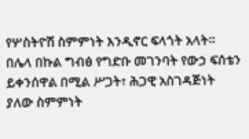የሦስትዮሽ ስምምነት እንዲኖር ፍላጎት አላት።
በሌላ በኩል ግብፅ የግድቡ መገንባት የውኃ ፍሰቴን ይቀንሰዋል በሚል ሥጋት፣ ሕጋዊ አስገዳጅነት ያለው ስምምነት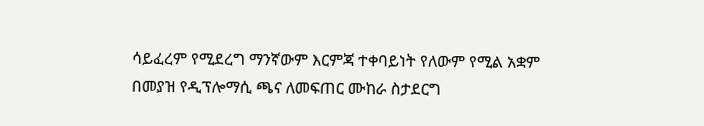ሳይፈረም የሚደረግ ማንኛውም እርምጃ ተቀባይነት የለውም የሚል አቋም በመያዝ የዲፕሎማሲ ጫና ለመፍጠር ሙከራ ስታደርግ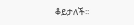ቆይታለች፡፡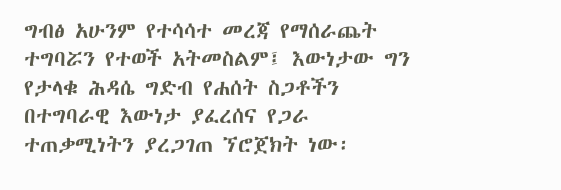ግብፅ አሁንም የተሳሳተ መረጃ የማሰራጨት ተግባሯን የተወች አትመስልም፤ እውነታው ግን የታላቁ ሕዳሴ ግድብ የሐሰት ስጋቶችን በተግባራዊ እውነታ ያፈረሰና የጋራ ተጠቃሚነትን ያረጋገጠ ኘሮጀክት ነው፡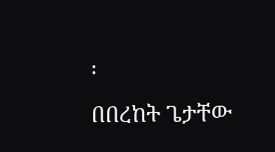፡
በበረከት ጌታቸው